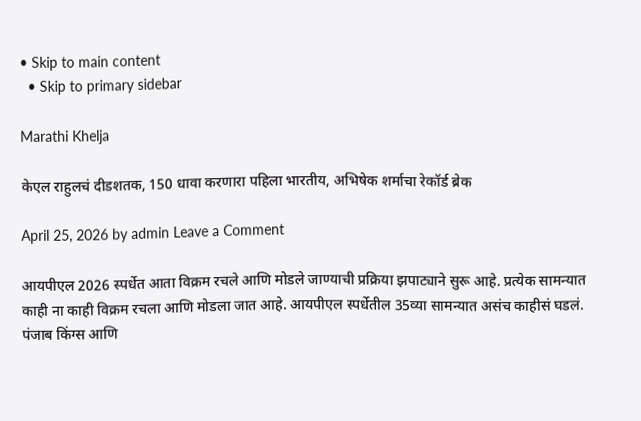• Skip to main content
  • Skip to primary sidebar

Marathi Khelja

केएल राहुलचं दीडशतक, 150 धावा करणारा पहिला भारतीय, अभिषेक शर्माचा रेकॉर्ड ब्रेक

April 25, 2026 by admin Leave a Comment

आयपीएल 2026 स्पर्धेत आता विक्रम रचले आणि मोडले जाण्याची प्रक्रिया झपाट्याने सुरू आहे. प्रत्येक सामन्यात काही ना काही विक्रम रचला आणि मोडला जात आहे. आयपीएल स्पर्धेतील 35व्या सामन्यात असंच काहीसं घडलं. पंजाब किंग्स आणि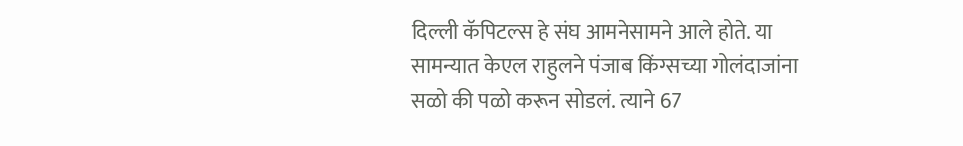दिल्ली कॅपिटल्स हे संघ आमनेसामने आले होते. या सामन्यात केएल राहुलने पंजाब किंग्सच्या गोलंदाजांना सळो की पळो करून सोडलं. त्याने 67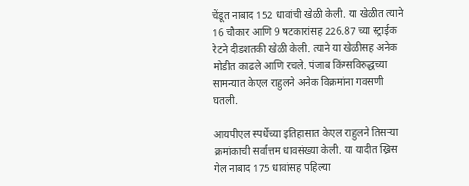चेंडूत नाबाद 152 धावांची खेळी केली. या खेळीत त्याने 16 चौकार आणि 9 षटकारांसह 226.87 च्या स्ट्राईक रेटने दीडशतकी खेळी केली. त्याने या खेळीसह अनेक मोडीत काढले आणि रचले. पंजाब किंग्सविरुद्धच्या सामन्यात केएल राहुलने अनेक विक्रमांना गवसणी घतली.

आयपीएल स्पर्धेच्या इतिहासात केएल राहुलने तिसऱ्या क्रमांकाची सर्वात्तम धावसंख्या केली. या यादीत ख्रिस गेल नाबाद 175 धावांसह पहिल्या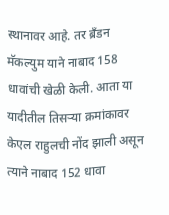स्थानावर आहे. तर ब्रँडन मॅकल्युम याने नाबाद 158 धावांची खेळी केली. आता या यादीतील तिसऱ्या क्रमांकावर केएल राहुलची नोंद झाली असून त्याने नाबाद 152 धावा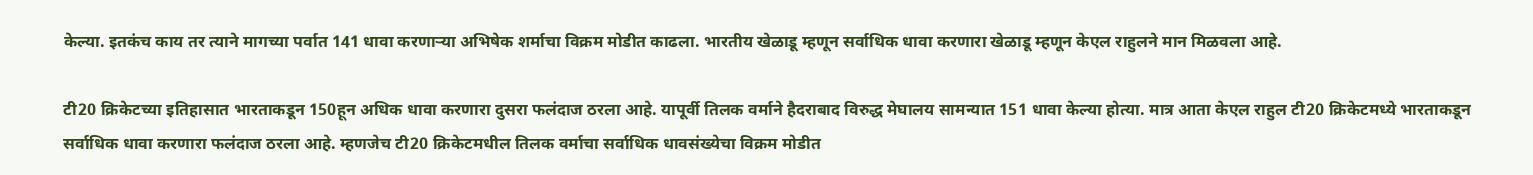केल्या. इतकंच काय तर त्याने मागच्या पर्वात 141 धावा करणाऱ्या अभिषेक शर्माचा विक्रम मोडीत काढला. भारतीय खेळाडू म्हणून सर्वाधिक धावा करणारा खेळाडू म्हणून केएल राहुलने मान मिळवला आहे.

टी20 क्रिकेटच्या इतिहासात भारताकडून 150हून अधिक धावा करणारा दुसरा फलंदाज ठरला आहे. यापूर्वी तिलक वर्माने हैदराबाद विरुद्ध मेघालय सामन्यात 151 धावा केल्या होत्या. मात्र आता केएल राहुल टी20 क्रिकेटमध्ये भारताकडून सर्वाधिक धावा करणारा फलंदाज ठरला आहे. म्हणजेच टी20 क्रिकेटमधील तिलक वर्माचा सर्वाधिक धावसंख्येचा विक्रम मोडीत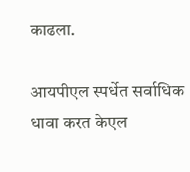काढला.

आयपीएल स्पर्धेत सर्वाधिक धावा करत केएल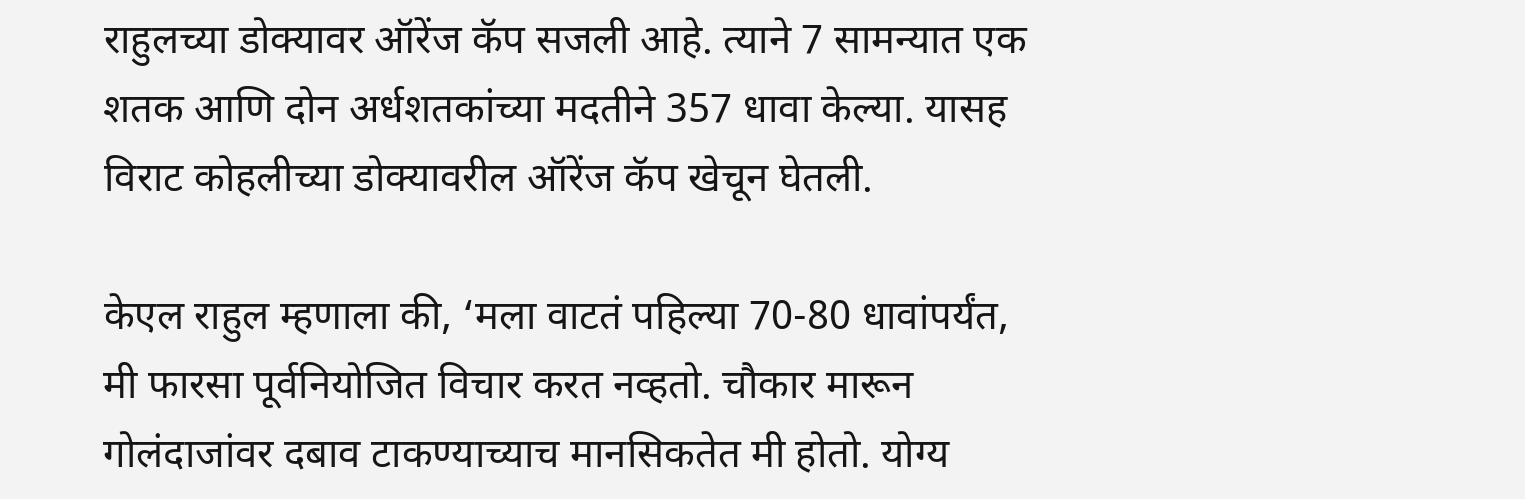राहुलच्या डोक्यावर ऑरेंज कॅप सजली आहे. त्याने 7 सामन्यात एक शतक आणि दोन अर्धशतकांच्या मदतीने 357 धावा केल्या. यासह विराट कोहलीच्या डोक्यावरील ऑरेंज कॅप खेचून घेतली.

केएल राहुल म्हणाला की, ‘मला वाटतं पहिल्या 70-80 धावांपर्यंत, मी फारसा पूर्वनियोजित विचार करत नव्हतो. चौकार मारून गोलंदाजांवर दबाव टाकण्याच्याच मानसिकतेत मी होतो. योग्य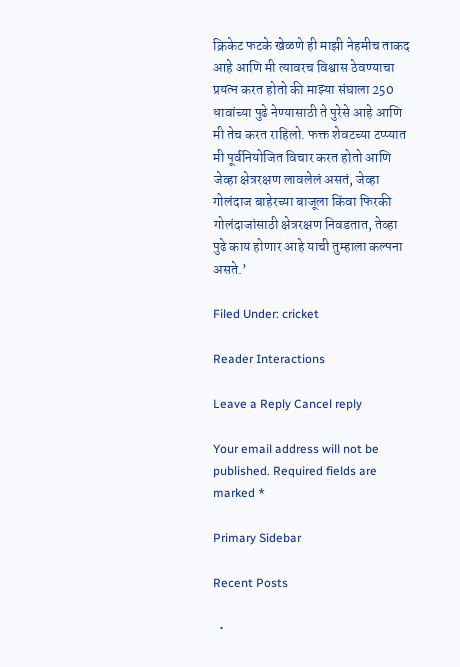क्रिकेट फटके खेळणे ही माझी नेहमीच ताकद आहे आणि मी त्यावरच विश्वास ठेवण्याचा प्रयत्न करत होतो की माझ्या संघाला 250 धावांच्या पुढे नेण्यासाठी ते पुरेसे आहे आणि मी तेच करत राहिलो. फक्त शेवटच्या टप्प्यात मी पूर्वनियोजित विचार करत होतो आणि जेव्हा क्षेत्ररक्षण लावलेलं असतं, जेव्हा गोलंदाज बाहेरच्या बाजूला किंवा फिरकी गोलंदाजांसाठी क्षेत्ररक्षण निवडतात, तेव्हा पुढे काय होणार आहे याची तुम्हाला कल्पना असते.’

Filed Under: cricket

Reader Interactions

Leave a Reply Cancel reply

Your email address will not be published. Required fields are marked *

Primary Sidebar

Recent Posts

  •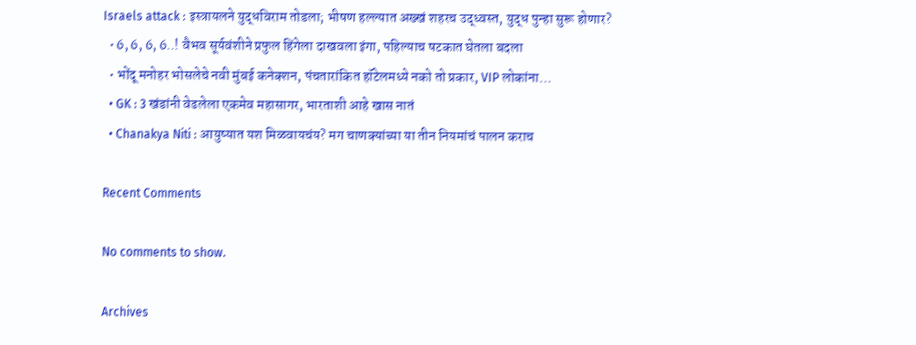Israels attack : इस्त्रायलने युद्धविराम तोडला; भीषण हल्ल्यात अख्खं शहरच उद्ध्वस्त, युद्ध पुन्हा सुरू होणार?
  • 6, 6, 6, 6..! वैभव सूर्यवंशीने प्रफुल हिंगेला दाखवला इंगा, पहिल्याच षटकात घेतला बदला
  • भोंदू मनोहर भोसलेचे नवी मुंबई कनेक्शन, पंचतारांकित हॉटेलमध्ये नको तो प्रकार, VIP लोकांना…
  • GK : 3 खंडांनी वेढलेला एकमेव महासागर, भारताशी आहे खास नातं
  • Chanakya Niti : आयुष्यात यश मिळवायचंय? मग चाणक्यांच्या या तीन नियमांचं पालन कराच

Recent Comments

No comments to show.

Archives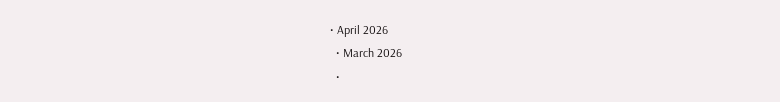• April 2026
  • March 2026
  •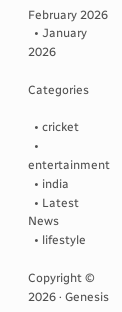February 2026
  • January 2026

Categories

  • cricket
  • entertainment
  • india
  • Latest News
  • lifestyle

Copyright © 2026 · Genesis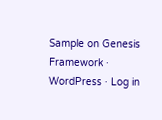Sample on Genesis Framework · WordPress · Log in